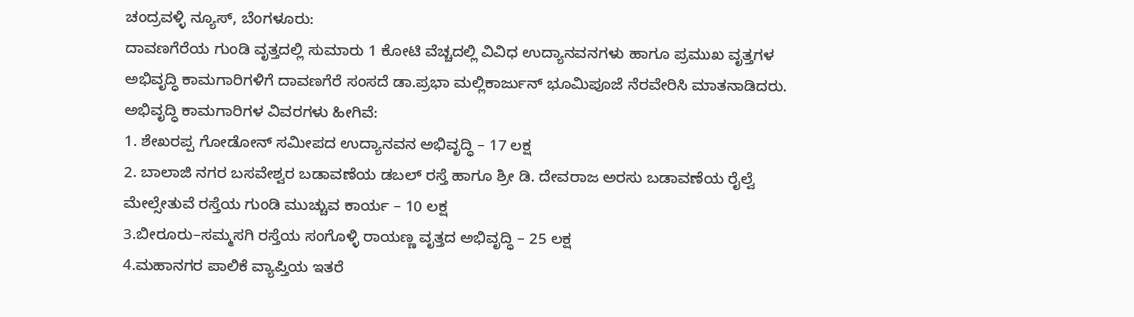ಚಂದ್ರವಳ್ಳಿ ನ್ಯೂಸ್, ಬೆಂಗಳೂರು:
ದಾವಣಗೆರೆಯ ಗುಂಡಿ ವೃತ್ತದಲ್ಲಿ ಸುಮಾರು 1 ಕೋಟಿ ವೆಚ್ಚದಲ್ಲಿ ವಿವಿಧ ಉದ್ಯಾನವನಗಳು ಹಾಗೂ ಪ್ರಮುಖ ವೃತ್ತಗಳ ಅಭಿವೃದ್ಧಿ ಕಾಮಗಾರಿಗಳಿಗೆ ದಾವಣಗೆರೆ ಸಂಸದೆ ಡಾ.ಪ್ರಭಾ ಮಲ್ಲಿಕಾರ್ಜುನ್ ಭೂಮಿಪೂಜೆ ನೆರವೇರಿಸಿ ಮಾತನಾಡಿದರು.
ಅಭಿವೃದ್ಧಿ ಕಾಮಗಾರಿಗಳ ವಿವರಗಳು ಹೀಗಿವೆ:
1. ಶೇಖರಪ್ಪ ಗೋಡೋನ್ ಸಮೀಪದ ಉದ್ಯಾನವನ ಅಭಿವೃದ್ಧಿ – 17 ಲಕ್ಷ
2. ಬಾಲಾಜಿ ನಗರ ಬಸವೇಶ್ವರ ಬಡಾವಣೆಯ ಡಬಲ್ ರಸ್ತೆ ಹಾಗೂ ಶ್ರೀ ಡಿ. ದೇವರಾಜ ಅರಸು ಬಡಾವಣೆಯ ರೈಲ್ವೆ ಮೇಲ್ಸೇತುವೆ ರಸ್ತೆಯ ಗುಂಡಿ ಮುಚ್ಚುವ ಕಾರ್ಯ – 10 ಲಕ್ಷ
3.ಬೀರೂರು–ಸಮ್ಮಸಗಿ ರಸ್ತೆಯ ಸಂಗೊಳ್ಳಿ ರಾಯಣ್ಣ ವೃತ್ತದ ಅಭಿವೃದ್ಧಿ – 25 ಲಕ್ಷ
4.ಮಹಾನಗರ ಪಾಲಿಕೆ ವ್ಯಾಪ್ತಿಯ ಇತರೆ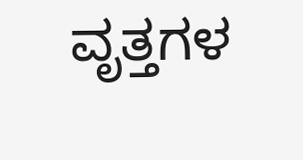ವೃತ್ತಗಳ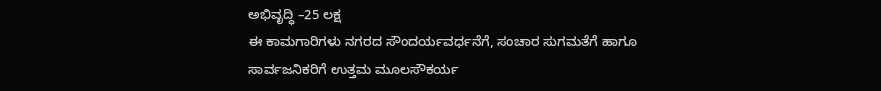ಅಭಿವೃದ್ಧಿ –25 ಲಕ್ಷ
ಈ ಕಾಮಗಾರಿಗಳು ನಗರದ ಸೌಂದರ್ಯವರ್ಧನೆಗೆ, ಸಂಚಾರ ಸುಗಮತೆಗೆ ಹಾಗೂ ಸಾರ್ವಜನಿಕರಿಗೆ ಉತ್ತಮ ಮೂಲಸೌಕರ್ಯ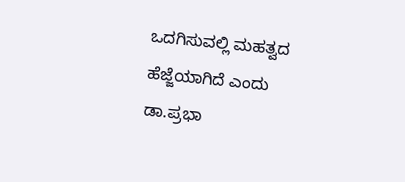ಒದಗಿಸುವಲ್ಲಿ ಮಹತ್ವದ ಹೆಜ್ಜೆಯಾಗಿದೆ ಎಂದು ಡಾ.ಪ್ರಭಾ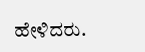ಹೇಳಿದರು.